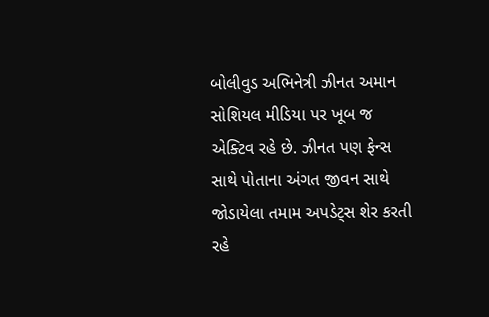બોલીવુડ અભિનેત્રી ઝીનત અમાન સોશિયલ મીડિયા પર ખૂબ જ એક્ટિવ રહે છે. ઝીનત પણ ફેન્સ સાથે પોતાના અંગત જીવન સાથે જોડાયેલા તમામ અપડેટ્સ શેર કરતી રહે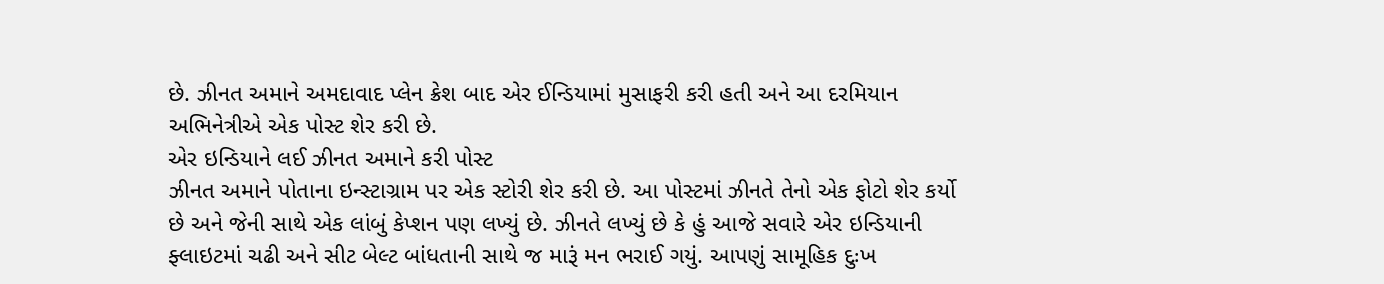છે. ઝીનત અમાને અમદાવાદ પ્લેન ક્રેશ બાદ એર ઈન્ડિયામાં મુસાફરી કરી હતી અને આ દરમિયાન અભિનેત્રીએ એક પોસ્ટ શેર કરી છે.
એર ઇન્ડિયાને લઈ ઝીનત અમાને કરી પોસ્ટ
ઝીનત અમાને પોતાના ઇન્સ્ટાગ્રામ પર એક સ્ટોરી શેર કરી છે. આ પોસ્ટમાં ઝીનતે તેનો એક ફોટો શેર કર્યો છે અને જેની સાથે એક લાંબું કેપ્શન પણ લખ્યું છે. ઝીનતે લખ્યું છે કે હું આજે સવારે એર ઇન્ડિયાની ફ્લાઇટમાં ચઢી અને સીટ બેલ્ટ બાંધતાની સાથે જ મારૂં મન ભરાઈ ગયું. આપણું સામૂહિક દુઃખ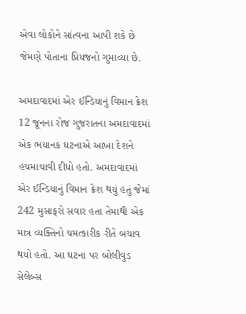એવા લોકોને સાંત્વના આપી શકે છે જેમણે પોતાના પ્રિયજનો ગુમાવ્યા છે.

અમદાવાદમાં એર ઈન્ડિયાનું વિમાન ક્રેશ
12 જૂનના રોજ ગુજરાતના અમદાવાદમાં એક ભયાનક ઘટનાએ આખા દેશને હચમાચાવી દીધો હતો. અમદાવાદમાં એર ઈન્ડિયાનું વિમાન ક્રેશ થયું હતું જેમાં 242 મુસાફરો સવાર હતા તેમાથી એક માત્ર વ્યક્તિનો ચમત્કારીક રીતે બચાવ થયો હતો. આ ઘટના પર બોલીવુડ સેલેબ્સ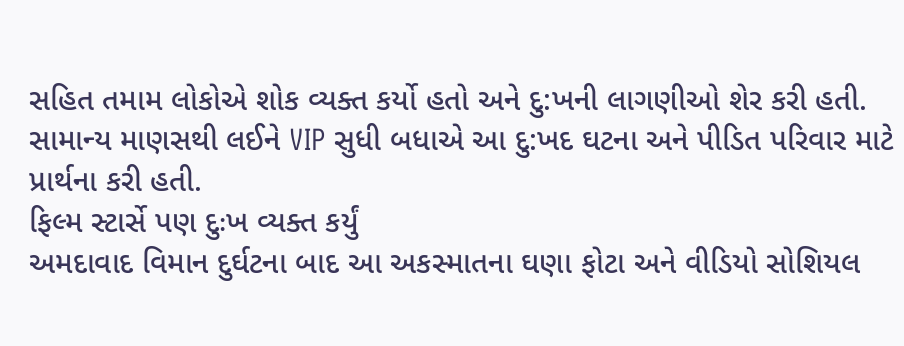સહિત તમામ લોકોએ શોક વ્યક્ત કર્યો હતો અને દુ:ખની લાગણીઓ શેર કરી હતી. સામાન્ય માણસથી લઈને VIP સુધી બધાએ આ દુ:ખદ ઘટના અને પીડિત પરિવાર માટે પ્રાર્થના કરી હતી.
ફિલ્મ સ્ટાર્સે પણ દુઃખ વ્યક્ત કર્યું
અમદાવાદ વિમાન દુર્ઘટના બાદ આ અકસ્માતના ઘણા ફોટા અને વીડિયો સોશિયલ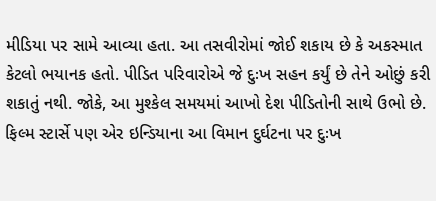મીડિયા પર સામે આવ્યા હતા. આ તસવીરોમાં જોઈ શકાય છે કે અકસ્માત કેટલો ભયાનક હતો. પીડિત પરિવારોએ જે દુઃખ સહન કર્યું છે તેને ઓછું કરી શકાતું નથી. જોકે, આ મુશ્કેલ સમયમાં આખો દેશ પીડિતોની સાથે ઉભો છે. ફિલ્મ સ્ટાર્સે પણ એર ઇન્ડિયાના આ વિમાન દુર્ઘટના પર દુઃખ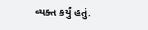વ્યક્ત કર્યું હતું.